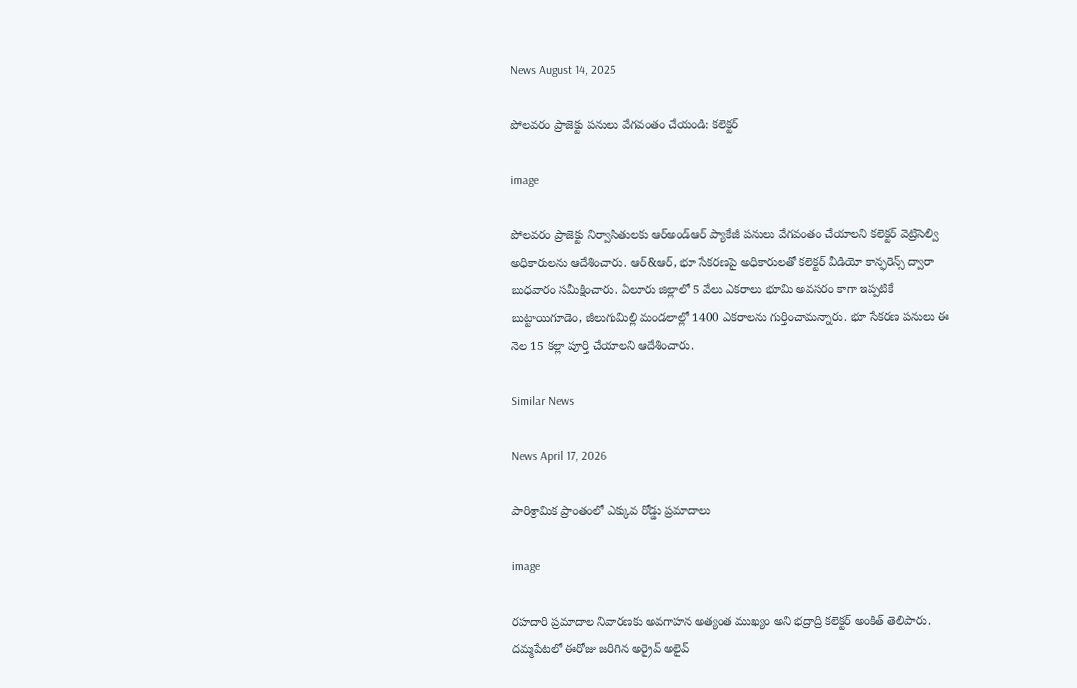News August 14, 2025

పోలవరం ప్రాజెక్టు పనులు వేగవంతం చేయండి: కలెక్టర్

image

పోలవరం ప్రాజెక్టు నిర్వాసితులకు ఆర్అండ్‌ఆర్ ప్యాకేజీ పనులు వేగవంతం చేయాలని కలెక్టర్ వెట్రిసెల్వి అధికారులను ఆదేశించారు. ఆర్&ఆర్, భూ సేకరణపై అధికారులతో కలెక్టర్ వీడియో కాన్ఫరెన్స్ ద్వారా బుధవారం సమీక్షించారు. ఏలూరు జిల్లాలో 5 వేలు ఎకరాలు భూమి అవసరం కాగా ఇప్పటికే బుట్టాయిగూడెం, జీలుగుమిల్లి మండలాల్లో 1400 ఎకరాలను గుర్తించామన్నారు. భూ సేకరణ పనులు ఈ నెల 15 కల్లా పూర్తి చేయాలని ఆదేశించారు.

Similar News

News April 17, 2026

పారిశ్రామిక ప్రాంతంలో ఎక్కువ రోడ్డు ప్రమాదాలు

image

రహదారి ప్రమాదాల నివారణకు అవగాహన అత్యంత ముఖ్యం అని భద్రాద్రి కలెక్టర్ అంకిత్ తెలిపారు. దమ్మపేటలో ఈరోజు జరిగిన అర్రైవ్ అలైవ్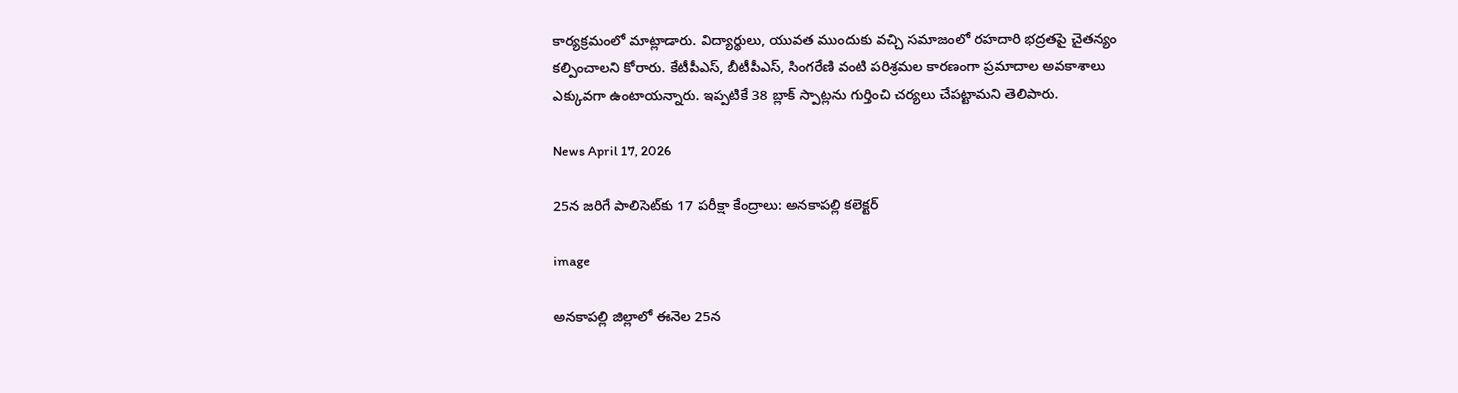కార్యక్రమంలో మాట్లాడారు. విద్యార్థులు, యువత ముందుకు వచ్చి సమాజంలో రహదారి భద్రతపై చైతన్యం కల్పించాలని కోరారు. కేటీపీఎస్, బీటీపీఎస్, సింగరేణి వంటి పరిశ్రమల కారణంగా ప్రమాదాల అవకాశాలు ఎక్కువగా ఉంటాయన్నారు. ఇప్పటికే 38 బ్లాక్ స్పాట్లను గుర్తించి చర్యలు చేపట్టామని తెలిపారు.

News April 17, 2026

25న జరిగే పాలిసెట్‌కు 17 పరీక్షా కేంద్రాలు: అనకాపల్లి కలెక్టర్

image

అనకాపల్లి జిల్లాలో ఈనెల 25న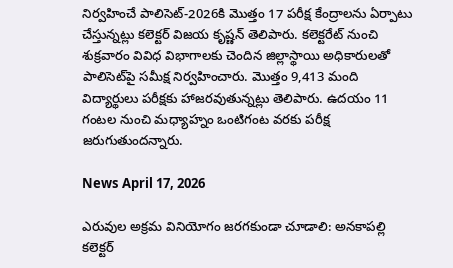నిర్వహించే పాలిసెట్-2026కి మొత్తం 17 పరీక్ష కేంద్రాలను ఏర్పాటు చేస్తున్నట్లు కలెక్టర్ విజయ కృష్ణన్ తెలిపారు. కలెక్టరేట్ నుంచి శుక్రవారం వివిధ విభాగాలకు చెందిన జిల్లాస్థాయి అధికారులతో పాలిసెట్‌పై సమీక్ష నిర్వహించారు. మొత్తం 9,413 మంది విద్యార్థులు పరీక్షకు హాజరవుతున్నట్లు తెలిపారు. ఉదయం 11 గంటల నుంచి మధ్యాహ్నం ఒంటిగంట వరకు పరీక్ష జరుగుతుందన్నారు.

News April 17, 2026

ఎరువుల అక్రమ వినియోగం జరగకుండా చూడాలి: అనకాపల్లి కలెక్టర్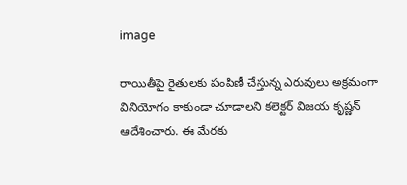image

రాయితీపై రైతులకు పంపిణీ చేస్తున్న ఎరువులు అక్రమంగా వినియోగం కాకుండా చూడాలని కలెక్టర్ విజయ కృష్ణన్ ఆదేశించారు. ఈ మేరకు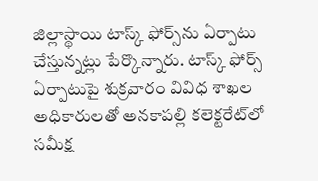జిల్లాస్థాయి టాస్క్ ఫోర్స్‌ను ఏర్పాటు చేస్తున్నట్లు పేర్కొన్నారు. టాస్క్ ఫోర్స్ ఏర్పాటుపై శుక్రవారం వివిధ శాఖల అధికారులతో అనకాపల్లి కలెక్టరేట్‌లో సమీక్ష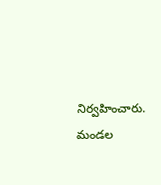నిర్వహించారు. మండల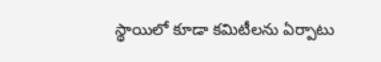స్థాయిలో కూడా కమిటీలను ఏర్పాటు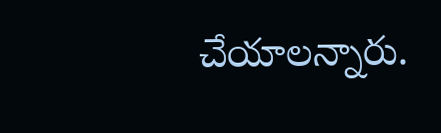చేయాలన్నారు.